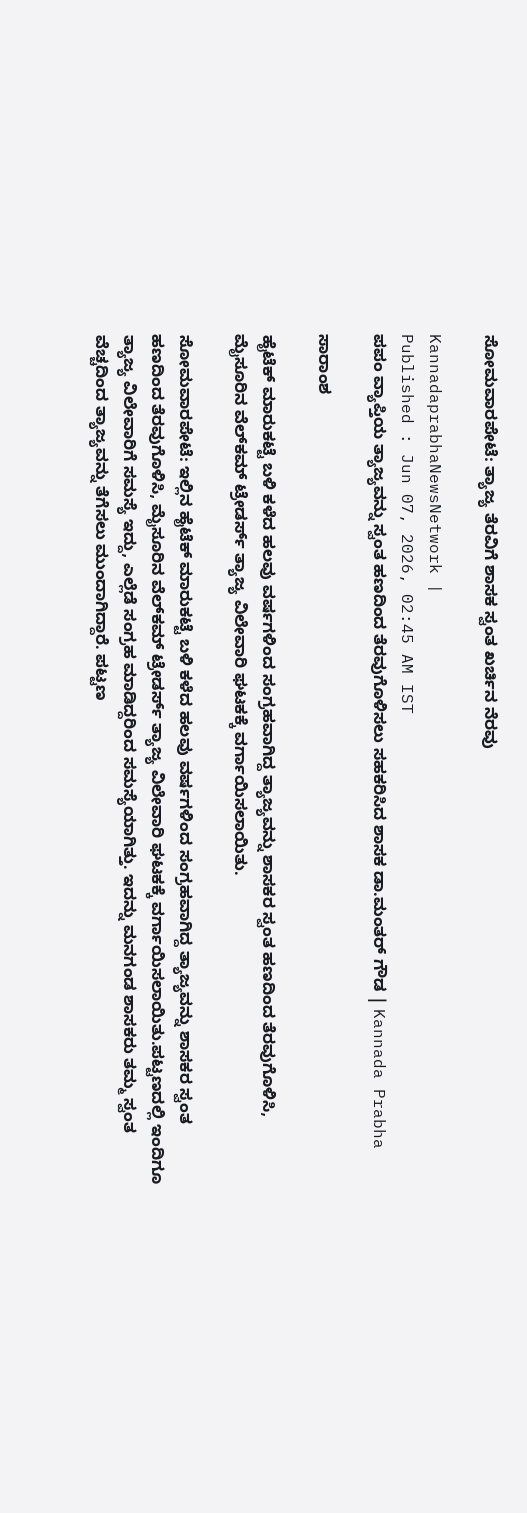ಸೋಮವಾರಪೇಟೆ: ತ್ಯಾಜ್ಯ ತೆರವಿಗೆ ಶಾಸಕ ಸ್ವಂತ ಖರ್ಚಿನ ನೆರವು

KannadaprabhaNewsNetwork |
Published : Jun 07, 2026, 02:45 AM IST
ಪಪಂ ವ್ಯಾಪ್ತಿಯ ತ್ಯಾಜ್ಯವನ್ನು ಸ್ವಂತ ಹಣದಿಂದ ತೆರವುಗೊಳಿಸಲು ಸಹಕರಿಸಿದ ಶಾಸಕ ಡಾ.ಮಂತರ್‌ ಗೌಡ | Kannada Prabha

ಸಾರಾಂಶ

ಹೈಟೆಕ್ ಮಾರುಕಟ್ಟೆ ಬಳಿ ಕಳೆದ ಹಲವು ವರ್ಷಗಳಿಂದ ಸಂಗ್ರಹವಾಗಿದ್ದ ತ್ಯಾಜ್ಯವನ್ನು ಶಾಸಕರ ಸ್ವಂತ ಹಣದಿಂದ ತೆರವುಗೊಳಿಸಿ, ಮೈಸೂರಿನ ವೆಲ್‌ಕಮ್ ಟ್ರೇಡರ್ಸ್‌ ತ್ಯಾಜ್ಯ ವಿಲೇವಾರಿ ಘಟಕಕ್ಕೆ ವರ್ಗಾಯಿಸಲಾಯಿತು.

ಸೋಮವಾರಪೇಟೆ: ಇಲ್ಲಿನ ಹೈಟೆಕ್ ಮಾರುಕಟ್ಟೆ ಬಳಿ ಕಳೆದ ಹಲವು ವರ್ಷಗಳಿಂದ ಸಂಗ್ರಹವಾಗಿದ್ದ ತ್ಯಾಜ್ಯವನ್ನು ಶಾಸಕರ ಸ್ವಂತ ಹಣದಿಂದ ತೆರವುಗೊಳಿಸಿ, ಮೈಸೂರಿನ ವೆಲ್‌ಕಮ್ ಟ್ರೇಡರ್ಸ್‌ ತ್ಯಾಜ್ಯ ವಿಲೇವಾರಿ ಘಟಕಕ್ಕೆ ವರ್ಗಾಯಿಸಲಾಯಿತು.ಪಟ್ಟಣದಲ್ಲಿ ಇಂದಿಗೂ ತ್ಯಾಜ್ಯ ವಿಲೇವಾರಿಗೆ ಸಮಸ್ಯೆ ಇದ್ದು, ಎಲ್ಲೆಡೆ ಸಂಗ್ರಹ ಮಾಡಿದ್ದರಿಂದ ಸಮಸ್ಯೆಯಾಗಿತ್ತು. ಇದನ್ನು ಮನಗಂಡ ಶಾಸಕರು ತಮ್ಮ ಸ್ವಂತ ವೆಚ್ಚದಿಂದ ತ್ಯಾಜ್ಯವನ್ನು ತೆಗೆಸಲು ಮುಂದಾಗಿದ್ದಾರೆ. ಪಟ್ಟಣ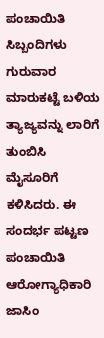ಪಂಚಾಯಿತಿ ಸಿಬ್ಬಂದಿಗಳು ಗುರುವಾರ ಮಾರುಕಟ್ಟೆ ಬಳಿಯ ತ್ಯಾಜ್ಯವನ್ನು ಲಾರಿಗೆ ತುಂಬಿಸಿ ಮೈಸೂರಿಗೆ ಕಳಿಸಿದರು. ಈ ಸಂದರ್ಭ ಪಟ್ಟಣ ಪಂಚಾಯಿತಿ ಆರೋಗ್ಯಾಧಿಕಾರಿ ಜಾಸಿಂ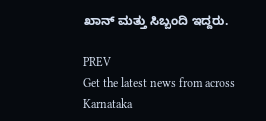ಖಾನ್ ಮತ್ತು ಸಿಬ್ಬಂದಿ ಇದ್ದರು.

PREV
Get the latest news from across Karnataka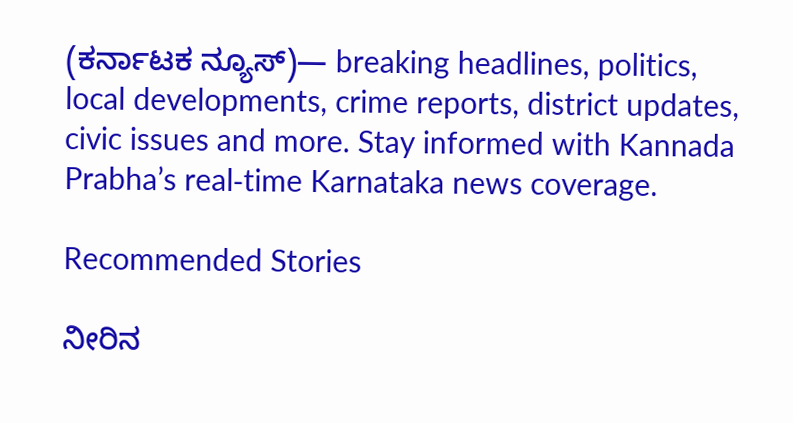(ಕರ್ನಾಟಕ ನ್ಯೂಸ್)— breaking headlines, politics, local developments, crime reports, district updates, civic issues and more. Stay informed with Kannada Prabha’s real‑time Karnataka news coverage.

Recommended Stories

ನೀರಿನ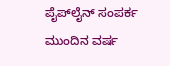ಪೈಪ್‌ಲೈನ್‌ ಸಂಪರ್ಕ ಮುಂದಿನ ವರ್ಷ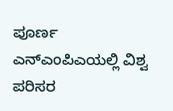ಪೂರ್ಣ
ಎನ್‌ಎಂಪಿಎಯಲ್ಲಿ ವಿಶ್ವ ಪರಿಸರ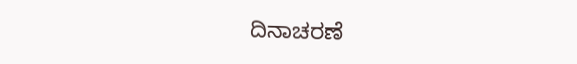ದಿನಾಚರಣೆ